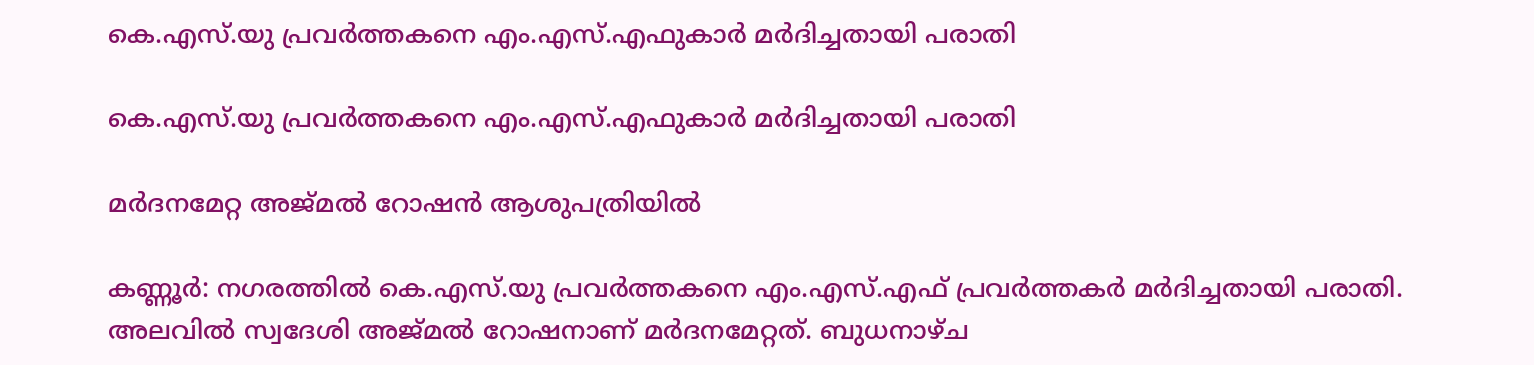കെ.എസ്.യു പ്രവർത്തകനെ എം.എസ്.എഫുകാർ മർദിച്ചതായി പരാതി

കെ.എസ്.യു പ്രവർത്തകനെ എം.എസ്.എഫുകാർ മർദിച്ചതായി പരാതി

മർദനമേറ്റ അജ്മൽ റോഷൻ ആശുപത്രിയിൽ

കണ്ണൂർ: നഗരത്തിൽ കെ.എസ്.യു പ്രവർത്തകനെ എം.എസ്.എഫ് പ്രവർത്തകർ മർദിച്ചതായി പരാതി. അലവിൽ സ്വദേശി അജ്മൽ റോഷനാണ് മർദനമേറ്റത്. ബുധനാഴ്ച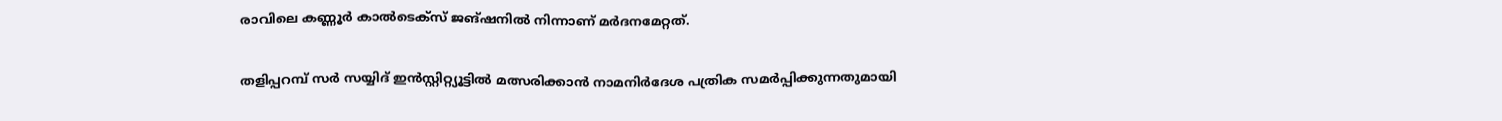രാവിലെ കണ്ണൂർ കാൽടെക്സ് ജങ്ഷനിൽ നിന്നാണ് മർദനമേറ്റത്.

തളിപ്പറമ്പ് സർ സയ്യിദ് ഇൻസ്റ്റിറ്റ്യൂട്ടിൽ മത്സരിക്കാൻ നാമനിർദേശ പത്രിക സമർപ്പിക്കുന്നതുമായി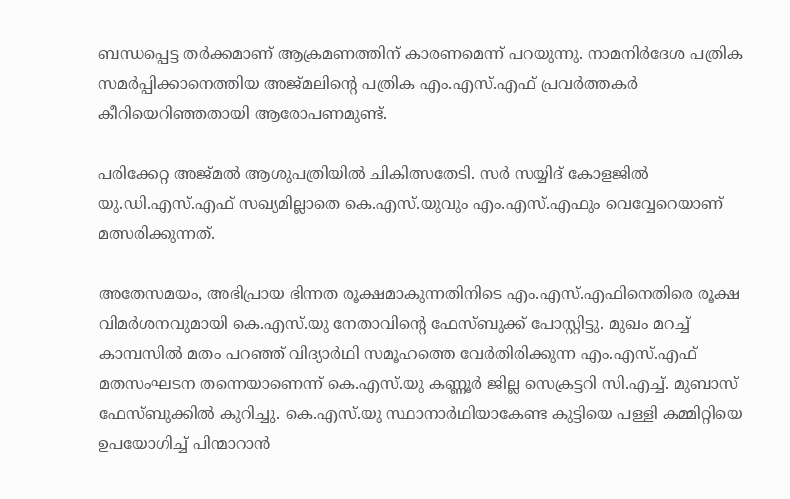ബന്ധപ്പെട്ട തർക്കമാണ് ആക്രമണത്തിന് കാരണമെന്ന് പറയുന്നു. നാമനിർദേശ പത്രിക സമർപ്പിക്കാനെത്തിയ അജ്മലിന്റെ പത്രിക എം.എസ്.എഫ് പ്രവർത്തകർ കീറിയെറിഞ്ഞതായി ആരോപണമുണ്ട്.

പരിക്കേറ്റ അജ്മൽ ആശുപത്രിയിൽ ചികിത്സതേടി. സർ സയ്യിദ് കോളജിൽ യു.ഡി.എസ്.എഫ് സഖ്യമില്ലാതെ കെ.എസ്‌.യുവും എം.എസ്.എഫും വെവ്വേറെയാണ് മത്സരിക്കുന്നത്.

അതേസമയം, അഭിപ്രായ ഭിന്നത രൂക്ഷമാകുന്നതിനിടെ എം.എസ്.എഫിനെതിരെ രൂക്ഷ വിമർശനവുമായി കെ.എസ്.യു നേതാവിന്റെ ഫേസ്ബുക്ക് പോസ്റ്റിട്ടു. മുഖം മറച്ച് കാമ്പസിൽ മതം പറഞ്ഞ് വിദ്യാർഥി സമൂഹത്തെ വേർതിരിക്കുന്ന എം.എസ്.എഫ് മതസംഘടന തന്നെയാണെന്ന് കെ.എസ്.യു കണ്ണൂർ ജില്ല സെക്രട്ടറി സി.എച്ച്. മുബാസ് ഫേസ്ബുക്കിൽ കുറിച്ചു. കെ.എസ്.യു സ്ഥാനാർഥിയാകേണ്ട കുട്ടിയെ പള്ളി കമ്മിറ്റിയെ ഉപയോഗിച്ച് പിന്മാറാൻ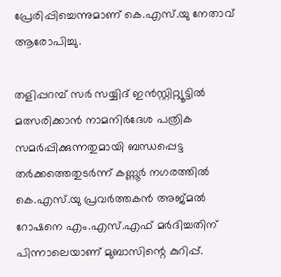പ്രേരിപ്പിച്ചെന്നുമാണ് കെ.എസ്.യു നേതാവ് ആരോപിച്ചു.

തളിപ്പറമ്പ് സർ സയ്യിദ് ഇൻസ്റ്റിറ്റ്യൂട്ടിൽ മത്സരിക്കാൻ നാമനിർദേശ പത്രിക സമർപ്പിക്കുന്നതുമായി ബന്ധപ്പെട്ട തർക്കത്തെതുടർന്ന് കണ്ണൂർ നഗരത്തിൽ കെ.എസ്.യു പ്രവർത്തകൻ അജ്മൽ റോഷനെ എം.എസ്.എഫ് മർദിച്ചതിന് പിന്നാലെയാണ് മുബാസിന്റെ കുറിപ്പ്.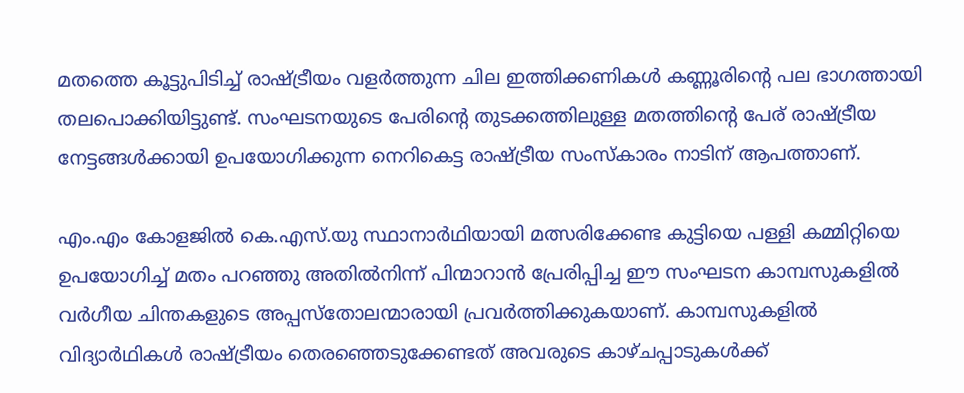മതത്തെ കൂട്ടുപിടിച്ച് രാഷ്ട്രീയം വളർത്തുന്ന ചില ഇത്തിക്കണികൾ കണ്ണൂരിന്റെ പല ഭാഗത്തായി തലപൊക്കിയിട്ടുണ്ട്. സംഘടനയുടെ പേരിന്റെ തുടക്കത്തിലുള്ള മതത്തിന്റെ പേര് രാഷ്ട്രീയ നേട്ടങ്ങൾക്കായി ഉപയോഗിക്കുന്ന നെറികെട്ട രാഷ്ട്രീയ സംസ്കാരം നാടിന് ആപത്താണ്.

എം.എം കോളജിൽ കെ.എസ്.യു സ്ഥാനാർഥിയായി മത്സരിക്കേണ്ട കുട്ടിയെ പള്ളി കമ്മിറ്റിയെ ഉപയോഗിച്ച് മതം പറഞ്ഞു അതിൽനിന്ന് പിന്മാറാൻ പ്രേരിപ്പിച്ച ഈ സംഘടന കാമ്പസുകളിൽ വർഗീയ ചിന്തകളുടെ അപ്പസ്തോലന്മാരായി പ്രവർത്തിക്കുകയാണ്. കാമ്പസുകളിൽ വിദ്യാർഥികൾ രാഷ്ട്രീയം തെരഞ്ഞെടുക്കേണ്ടത് അവരുടെ കാഴ്ചപ്പാടുകൾക്ക്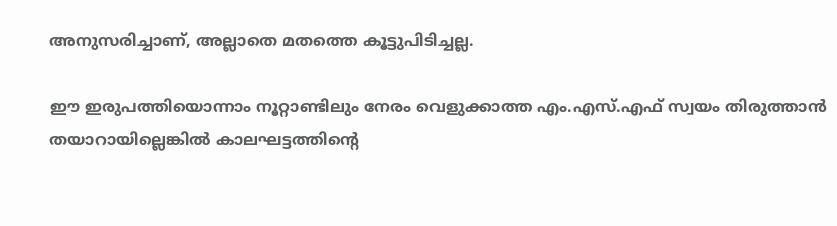അനുസരിച്ചാണ്, അല്ലാതെ മതത്തെ കൂട്ടുപിടിച്ചല്ല.

ഈ ഇരുപത്തിയൊന്നാം നൂറ്റാണ്ടിലും നേരം വെളുക്കാത്ത എം.എസ്.എഫ് സ്വയം തിരുത്താൻ തയാറായില്ലെങ്കിൽ കാലഘട്ടത്തിന്റെ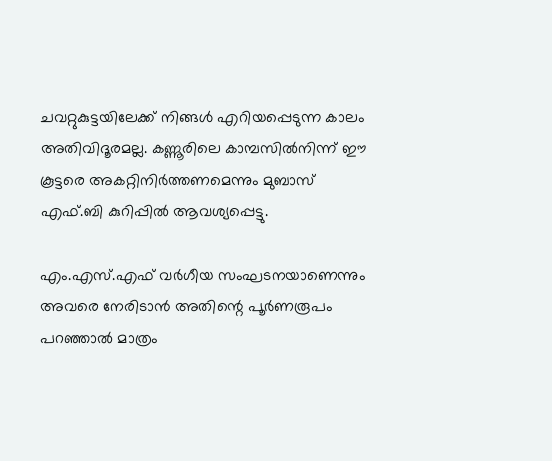ചവറ്റുകുട്ടയിലേക്ക് നിങ്ങൾ എറിയപ്പെടുന്ന കാലം അതിവിദൂരമല്ല. കണ്ണൂരിലെ കാമ്പസിൽനിന്ന് ഈ കൂട്ടരെ അകറ്റിനിർത്തണമെന്നും മുബാസ് എഫ്.ബി കുറിപ്പിൽ ആവശ്യപ്പെട്ടു.

എം.എസ്.എഫ് വർഗീയ സംഘടനയാണെന്നും അവരെ നേരിടാന്‍ അതിന്റെ പൂര്‍ണരൂപം പറഞ്ഞാല്‍ മാത്രം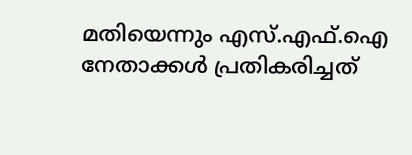മതിയെന്നും എസ്.എഫ്.ഐ നേതാക്കൾ പ്രതികരിച്ചത്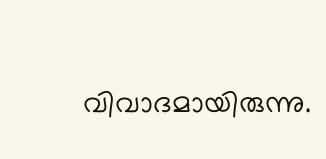വിവാദമായിരുന്നു.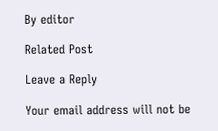By editor

Related Post

Leave a Reply

Your email address will not be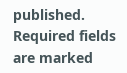published. Required fields are marked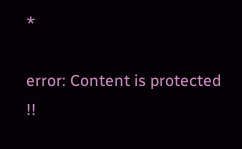*

error: Content is protected !!